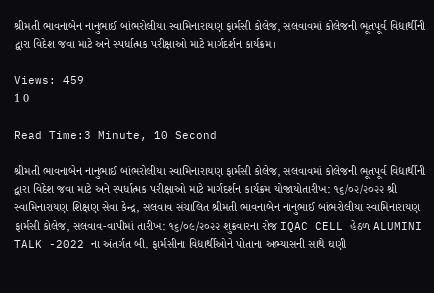શ્રીમતી ભાવનાબેન નાનુભાઈ બાંભરોલીયા સ્વામિનારાયણ ફાર્મસી કોલેજ, સલવાવમાં કોલેજની ભૂતપૂર્વ વિદ્યાર્થીની દ્વારા વિદેશ જવા માટે અને સ્પર્ધાત્મક પરીક્ષાઓ માટે માર્ગદર્શન કાર્યક્રમ।

Views: 459
1 0

Read Time:3 Minute, 10 Second

શ્રીમતી ભાવનાબેન નાનુભાઈ બાંભરોલીયા સ્વામિનારાયણ ફાર્મસી કોલેજ, સલવાવમાં કોલેજની ભૂતપૂર્વ વિદ્યાર્થીની દ્વારા વિદેશ જવા માટે અને સ્પર્ધાત્મક પરીક્ષાઓ માટે માર્ગદર્શન કાર્યક્રમ યોજાયોતારીખ: ૧૬/૦૨/૨૦૨૨ શ્રી સ્વામિનારાયણ શિક્ષણ સેવા કેન્દ્ર, સલવાવ સંચાલિત શ્રીમતી ભાવનાબેન નાનુભાઈ બાંભરોલીયા સ્વામિનારાયણ ફાર્મસી કોલેજ, સલવાવ-વાપીમાં તારીખ: ૧૬/૦૯/૨૦૨૨ શુક્રવારના રોજ IQAC CELL હેઠળ ALUMINI TALK -2022 ના અંતર્ગત બી. ફાર્મસીના વિદ્યાર્થીઓને પોતાના અભ્યાસની સાથે ઘણી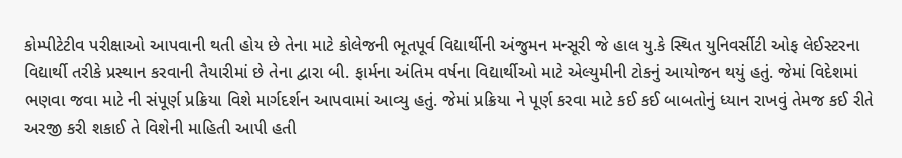કોમ્પીટેટીવ પરીક્ષાઓ આપવાની થતી હોય છે તેના માટે કોલેજની ભૂતપૂર્વ વિદ્યાર્થીની અંજુમન મન્સૂરી જે હાલ યુ.કે સ્થિત યુનિવર્સીટી ઓફ લેઈસ્ટરના વિદ્યાર્થી તરીકે પ્રસ્થાન કરવાની તૈયારીમાં છે તેના દ્વારા બી. ફાર્મના અંતિમ વર્ષના વિદ્યાર્થીઓ માટે એલ્યુમીની ટોકનું આયોજન થયું હતું. જેમાં વિદેશમાં ભણવા જવા માટે ની સંપૂર્ણ પ્રક્રિયા વિશે માર્ગદર્શન આપવામાં આવ્યુ હતું. જેમાં પ્રક્રિયા ને પૂર્ણ કરવા માટે કઈ કઈ બાબતોનું ધ્યાન રાખવું તેમજ કઈ રીતે અરજી કરી શકાઈ તે વિશેની માહિતી આપી હતી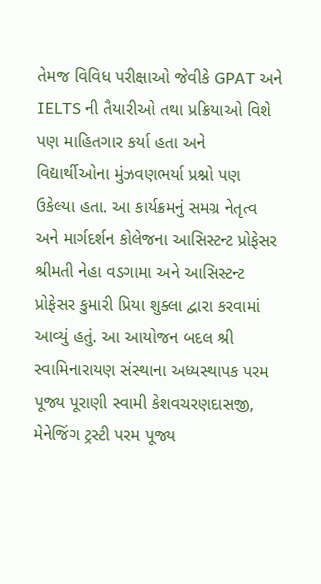તેમજ વિવિધ પરીક્ષાઓ જેવીકે GPAT અને IELTS ની તૈયારીઓ તથા પ્રક્રિયાઓ વિશે પણ માહિતગાર કર્યા હતા અને વિદ્યાર્થીઓના મુંઝવણભર્યા પ્રશ્નો પણ ઉકેલ્યા હતા. આ કાર્યક્રમનું સમગ્ર નેતૃત્વ અને માર્ગદર્શન કોલેજના આસિસ્ટન્ટ પ્રોફેસર શ્રીમતી નેહા વડગામા અને આસિસ્ટન્ટ પ્રોફેસર કુમારી પ્રિયા શુક્લા દ્વારા કરવામાં આવ્યું હતું. આ આયોજન બદલ શ્રી સ્વામિનારાયણ સંસ્થાના અધ્યસ્થાપક પરમ પૂજ્ય પૂરાણી સ્વામી કેશવચરણદાસજી, મેનેજિંગ ટ્રસ્ટી પરમ પૂજ્ય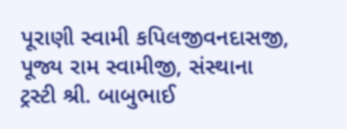પૂરાણી સ્વામી કપિલજીવનદાસજી, પૂજ્ય રામ સ્વામીજી, સંસ્થાના ટ્રસ્ટી શ્રી. બાબુભાઈ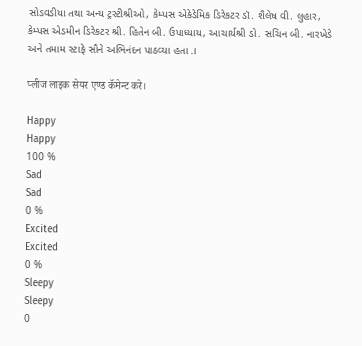સોડવડીયા તથા અન્ય ટ્રસ્ટીશ્રીઓ, કેમ્પસ એકેડેમિક ડિરેકટર ડૉ. શૈલેષ વી. લુહાર, કેમ્પસ એડમીન ડિરેકટર શ્રી. હિતેન બી. ઉપાધ્યાય, આચાર્યશ્રી ડો. સચિન બી. નારખેડે અને તમામ સ્ટાફે સૌને અભિનંદન પાઠવ્યા હતા.।

प्लीज लाइक सेयर एण्ड कॅमेन्ट करे।

Happy
Happy
100 %
Sad
Sad
0 %
Excited
Excited
0 %
Sleepy
Sleepy
0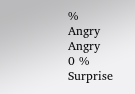%
Angry
Angry
0 %
Surprise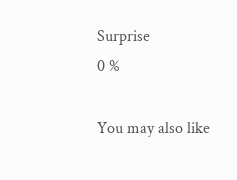Surprise
0 %

You may also like